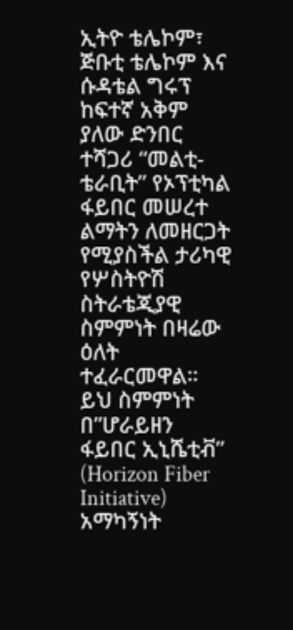ኢትዮ ቴሌኮም፣ ጅቡቲ ቴሌኮም እና ሱዳቴል ግሩፕ ከፍተኛ አቅም ያለው ድንበር ተሻጋሪ “መልቲ-ቴራቢት” የኦፕቲካል ፋይበር መሠረተ ልማትን ለመዘርጋት የሚያስችል ታሪካዊ የሦስትዮሽ ስትራቴጂያዊ ስምምነት በዛሬው ዕለት ተፈራርመዋል። ይህ ስምምነት በ”ሆራይዘን ፋይበር ኢኒሼቲቭ” (Horizon Fiber Initiative) አማካኝነት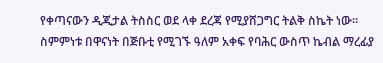የቀጣናውን ዲጂታል ትስስር ወደ ላቀ ደረጃ የሚያሸጋግር ትልቅ ስኬት ነው።
ስምምነቱ በዋናነት በጅቡቲ የሚገኙ ዓለም አቀፍ የባሕር ውስጥ ኬብል ማረፊያ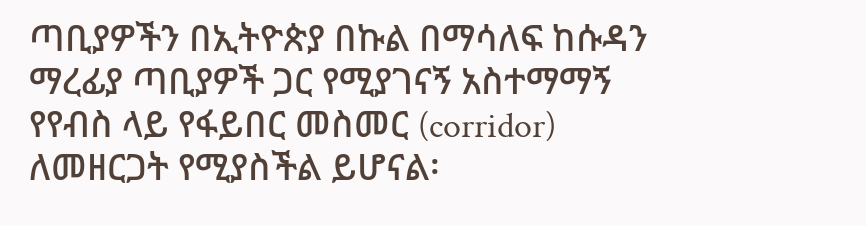ጣቢያዎችን በኢትዮጵያ በኩል በማሳለፍ ከሱዳን ማረፊያ ጣቢያዎች ጋር የሚያገናኝ አስተማማኝ የየብስ ላይ የፋይበር መስመር (corridor) ለመዘርጋት የሚያስችል ይሆናል፡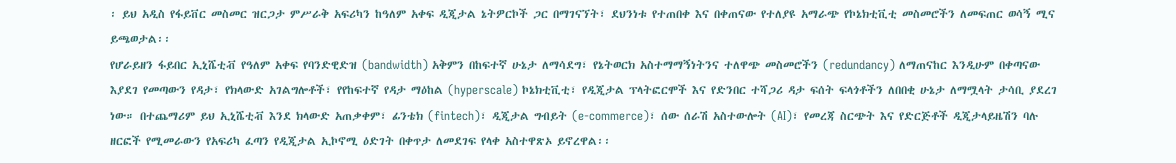፡ ይህ አዲስ የፋይቨር መስመር ዝርጋታ ምሥራቅ አፍሪካን ከዓለም አቀፍ ዲጂታል ኔትዎርኮች ጋር በማገናኘት፣ ደህንነቱ የተጠበቀ እና በቀጠናው የተለያዩ አማራጭ የኮኔክቲቪቲ መስመሮችን ለመፍጠር ወሳኝ ሚና ይጫወታል፡፡
የሆራይዘን ፋይበር ኢኒሼቲቭ የዓለም አቀፍ የባንድዊድዝ (bandwidth) አቅምን በከፍተኛ ሁኔታ ለማሳደግ፣ የኔትወርክ አስተማማኝነትንና ተለዋጭ መስመሮችን (redundancy) ለማጠናከር እንዲሁም በቀጣናው እያደገ የመጣውን የዳታ፣ የክላውድ አገልግሎቶች፣ የየከፍተኛ የዳታ ማዕከል (hyperscale) ኮኔክቲቪቲ፣ የዲጂታል ፕላትፎርሞች እና የድንበር ተሻጋሪ ዳታ ፍሰት ፍላጎቶችን ለበበቂ ሁኔታ ለማሟላት ታሳቢ ያደረገ ነው። በተጨማሪም ይህ ኢኒሼቲቭ እንደ ክላውድ አጠቃቀም፣ ፊንቴክ (fintech)፣ ዲጂታል ግብይት (e-commerce)፣ ሰው ሰራሽ አስተውሎት (AI)፣ የመረጃ ስርጭት እና የድርጅቶች ዲጂታላይዜሽን ባሉ ዘርፎች የሚመራውን የአፍሪካ ፈጣን የዲጂታል ኢኮኖሚ ዕድገት በቀጥታ ለመደገፍ የላቀ አስተዋጽኦ ይኖረዋል፡፡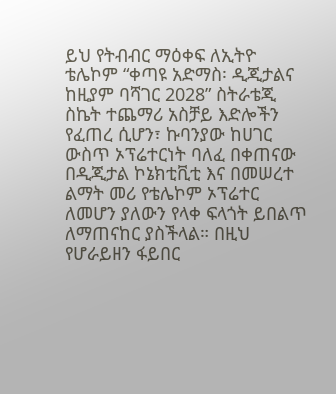ይህ የትብብር ማዕቀፍ ለኢትዮ ቴሌኮም “ቀጣዩ አድማስ፡ ዲጂታልና ከዚያም ባሻገር 2028” ስትራቴጂ ስኬት ተጨማሪ አስቻይ እድሎችን የፈጠረ ሲሆን፣ ኩባንያው ከሀገር ውስጥ ኦፕሬተርነት ባለፈ በቀጠናው በዲጂታል ኮኔክቲቪቲ እና በመሠረተ ልማት መሪ የቴሌኮም ኦፕሬተር ለመሆን ያለውን የላቀ ፍላጎት ይበልጥ ለማጠናከር ያስችላል። በዚህ የሆራይዘን ፋይበር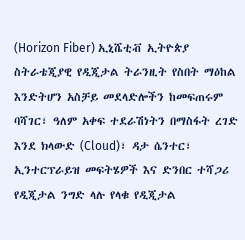(Horizon Fiber) ኢኒሼቲቭ ኢትዮጵያ ስትራቴጂያዊ የዲጂታል ትራንዚት የስበት ማዕከል እንድትሆን አስቻይ መደላድሎችን ከመፍጠሩም ባሻገር፣ ዓለም አቀፍ ተደራሽነትን በማስፋት ረገድ እንደ ክላውድ (Cloud)፣ ዳታ ሴንተር፣ ኢንተርፕራይዝ መፍትሄዎች እና ድንበር ተሻጋሪ የዲጂታል ንግድ ላሉ የላቁ የዲጂታል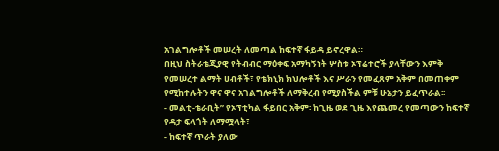አገልግሎቶች መሠረት ለመጣል ከፍተኛ ፋይዳ ይኖረዋል።
በዚህ ስትራቴጂያዊ የትብብር ማዕቀፍ አማካኝነት ሦስቱ ኦፕሬተሮች ያላቸውን እምቅ የመሠረተ ልማት ሀብቶች፣ የቴክኒክ ክህሎቶች እና ሥራን የመፈጸም አቅም በመጠቀም የሚከተሉትን ዋና ዋና አገልግሎቶች ለማቅረብ የሚያስችል ምቹ ሁኔታን ይፈጥራል፡፡
- መልቲ-ቴራቢት” የኦፕቲካል ፋይበር አቅም፡ ከጊዜ ወደ ጊዜ እየጨመረ የመጣውን ከፍተኛ የዳታ ፍላጎት ለማሟላት፣
- ከፍተኛ ጥራት ያለው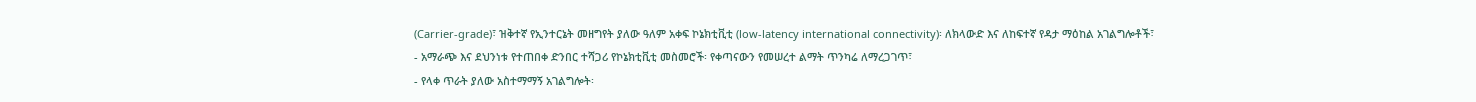(Carrier-grade)፣ ዝቅተኛ የኢንተርኔት መዘግየት ያለው ዓለም አቀፍ ኮኔክቲቪቲ (low-latency international connectivity)፡ ለክላውድ እና ለከፍተኛ የዳታ ማዕከል አገልግሎቶች፣
- አማራጭ እና ደህንነቱ የተጠበቀ ድንበር ተሻጋሪ የኮኔክቲቪቲ መስመሮች፡ የቀጣናውን የመሠረተ ልማት ጥንካሬ ለማረጋገጥ፣
- የላቀ ጥራት ያለው አስተማማኝ አገልግሎት፡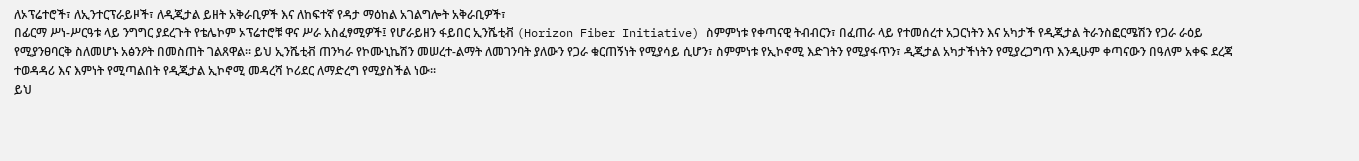ለኦፕሬተሮች፣ ለኢንተርፕራይዞች፣ ለዲጂታል ይዘት አቅራቢዎች እና ለከፍተኛ የዳታ ማዕከል አገልግሎት አቅራቢዎች፣
በፊርማ ሥነ-ሥርዓቱ ላይ ንግግር ያደረጉት የቴሌኮም ኦፕሬተሮቹ ዋና ሥራ አስፈፃሚዎች፤ የሆራይዘን ፋይበር ኢንሼቲቭ (Horizon Fiber Initiative) ስምምነቱ የቀጣናዊ ትብብርን፣ በፈጠራ ላይ የተመሰረተ አጋርነትን እና አካታች የዲጂታል ትራንስፎርሜሽን የጋራ ራዕይ የሚያንፀባርቅ ስለመሆኑ አፅንዖት በመስጠት ገልጸዋል። ይህ ኢንሼቲቭ ጠንካራ የኮሙኒኬሽን መሠረተ-ልማት ለመገንባት ያለውን የጋራ ቁርጠኝነት የሚያሳይ ሲሆን፣ ስምምነቱ የኢኮኖሚ እድገትን የሚያፋጥን፣ ዲጂታል አካታችነትን የሚያረጋግጥ እንዲሁም ቀጣናውን በዓለም አቀፍ ደረጃ ተወዳዳሪ እና እምነት የሚጣልበት የዲጂታል ኢኮኖሚ መዳረሻ ኮሪደር ለማድረግ የሚያስችል ነው፡፡
ይህ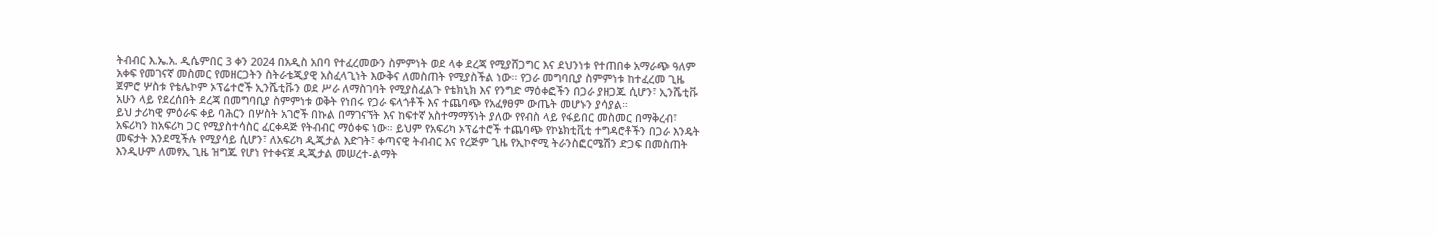ትብብር እ.ኤ.አ. ዲሴምበር 3 ቀን 2024 በአዲስ አበባ የተፈረመውን ስምምነት ወደ ላቀ ደረጃ የሚያሸጋግር እና ደህንነቱ የተጠበቀ አማራጭ ዓለም አቀፍ የመገናኛ መስመር የመዘርጋትን ስትራቴጂያዊ አስፈላጊነት እውቅና ለመስጠት የሚያስችል ነው፡፡ የጋራ መግባቢያ ስምምነቱ ከተፈረመ ጊዜ ጀምሮ ሦስቱ የቴሌኮም ኦፕሬተሮች ኢንሼቲቩን ወደ ሥራ ለማስገባት የሚያስፈልጉ የቴክኒክ እና የንግድ ማዕቀፎችን በጋራ ያዘጋጁ ሲሆን፣ ኢንሼቲቩ አሁን ላይ የደረሰበት ደረጃ በመግባቢያ ስምምነቱ ወቅት የነበሩ የጋራ ፍላጎቶች እና ተጨባጭ የአፈፃፀም ውጤት መሆኑን ያሳያል።
ይህ ታሪካዊ ምዕራፍ ቀይ ባሕርን በሦስት አገሮች በኩል በማገናኘት እና ከፍተኛ አስተማማኝነት ያለው የየብስ ላይ የፋይበር መስመር በማቅረብ፣ አፍሪካን ከአፍሪካ ጋር የሚያስተሳስር ፈርቀዳጅ የትብብር ማዕቀፍ ነው። ይህም የአፍሪካ ኦፕሬተሮች ተጨባጭ የኮኔክቲቪቲ ተግዳሮቶችን በጋራ እንዴት መፍታት እንደሚችሉ የሚያሳይ ሲሆን፣ ለአፍሪካ ዲጂታል እድገት፣ ቀጣናዊ ትብብር እና የረጅም ጊዜ የኢኮኖሚ ትራንስፎርሜሽን ድጋፍ በመስጠት እንዲሁም ለመፃኢ ጊዜ ዝግጁ የሆነ የተቀናጀ ዲጂታል መሠረተ-ልማት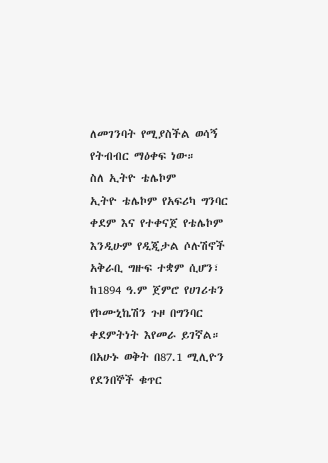ለመገንባት የሚያስችል ወሳኝ የትብብር ማዕቀፍ ነው።
ስለ ኢትዮ ቴሌኮም
ኢትዮ ቴሌኮም የአፍሪካ ግንባር ቀደም እና የተቀናጀ የቴሌኮም እንዲሁም የዲጂታል ሶሉሽኖች አቅራቢ ግዙፍ ተቋም ሲሆን፣ ከ1894 ዓ.ም ጀምሮ የሀገሪቱን የኮሙኒኬሽን ጉዞ በግንባር ቀደምትነት እየመራ ይገኛል። በአሁኑ ወቅት በ87.1 ሚሊዮን የደንበኞች ቁጥር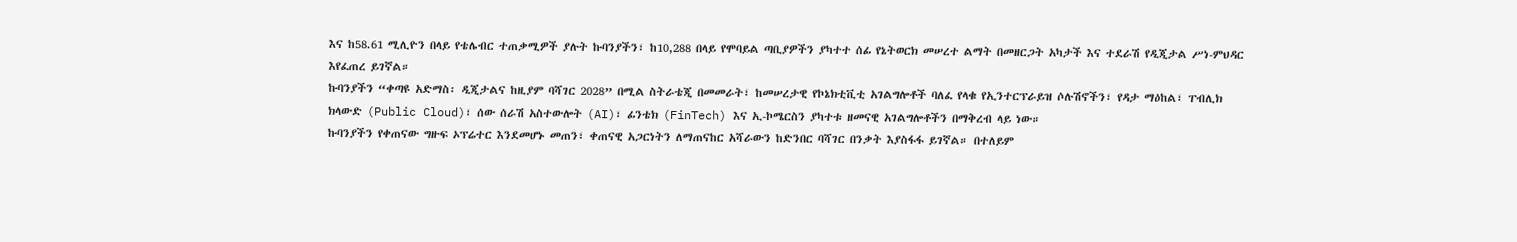እና ከ58.61 ሚሊዮን በላይ የቴሌብር ተጠቃሚዎች ያሉት ኩባንያችን፣ ከ10,288 በላይ የሞባይል ጣቢያዎችን ያካተተ ሰፊ የኔትወርክ መሠረተ ልማት በመዘርጋት አካታች እና ተደራሽ የዲጂታል ሥነ-ምህዳር እየፈጠረ ይገኛል።
ኩባንያችን “ቀጣዩ አድማስ፡ ዲጂታልና ከዚያም ባሻገር 2028” በሚል ስትራቴጂ በመመራት፣ ከመሠረታዊ የኮኔክቲቪቲ አገልግሎቶች ባለፈ የላቁ የኢንተርፕራይዝ ሶሉሽኖችን፣ የዳታ ማዕከል፣ ፐብሊክ ክላውድ (Public Cloud)፣ ሰው ሰራሽ አስተውሎት (AI)፣ ፊንቴክ (FinTech) እና ኢ-ኮሜርስን ያካተቱ ዘመናዊ አገልግሎቶችን በማቅረብ ላይ ነው።
ኩባንያችን የቀጠናው ግዙፍ ኦፕሬተር እንደመሆኑ መጠን፣ ቀጠናዊ አጋርነትን ለማጠናከር አሻራውን ከድንበር ባሻገር በንቃት እያስፋፋ ይገኛል። በተለይም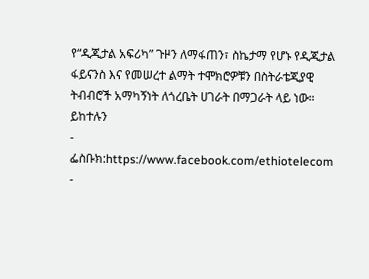የ“ዲጂታል አፍሪካ” ጉዞን ለማፋጠን፣ ስኬታማ የሆኑ የዲጂታል ፋይናንስ እና የመሠረተ ልማት ተሞክሮዎቹን በስትራቴጂያዊ ትብብሮች አማካኝነት ለጎረቤት ሀገራት በማጋራት ላይ ነው።
ይከተሉን
- ፌስቡክ:https://www.facebook.com/ethiotelecom
-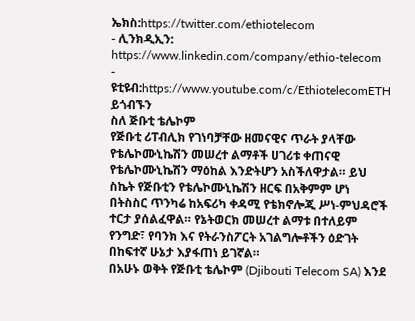ኤክስ:https://twitter.com/ethiotelecom
- ሊንክዲኢን: https://www.linkedin.com/company/ethio-telecom
- ዩቲዩብ:https://www.youtube.com/c/EthiotelecomETH
ይጎብኙን
ስለ ጅቡቲ ቴሌኮም
የጅቡቲ ሪፐብሊክ የገነባቻቸው ዘመናዊና ጥራት ያላቸው የቴሌኮሙኒኬሽን መሠረተ ልማቶች ሀገሪቱ ቀጠናዊ የቴሌኮሙኒኬሽን ማዕከል እንድትሆን አስችለዋታል። ይህ ስኬት የጅቡቲን የቴሌኮሙኒኬሽን ዘርፍ በአቅምም ሆነ በትስስር ጥንካሬ ከአፍሪካ ቀዳሚ የቴክኖሎጂ ሥነ-ምህዳሮች ተርታ ያሰልፈዋል። የኔትወርክ መሠረተ ልማቱ በተለይም የንግድ፣ የባንክ እና የትራንስፖርት አገልግሎቶችን ዕድገት በከፍተኛ ሁኔታ እያፋጠነ ይገኛል።
በአሁኑ ወቅት የጅቡቲ ቴሌኮም (Djibouti Telecom SA) እንደ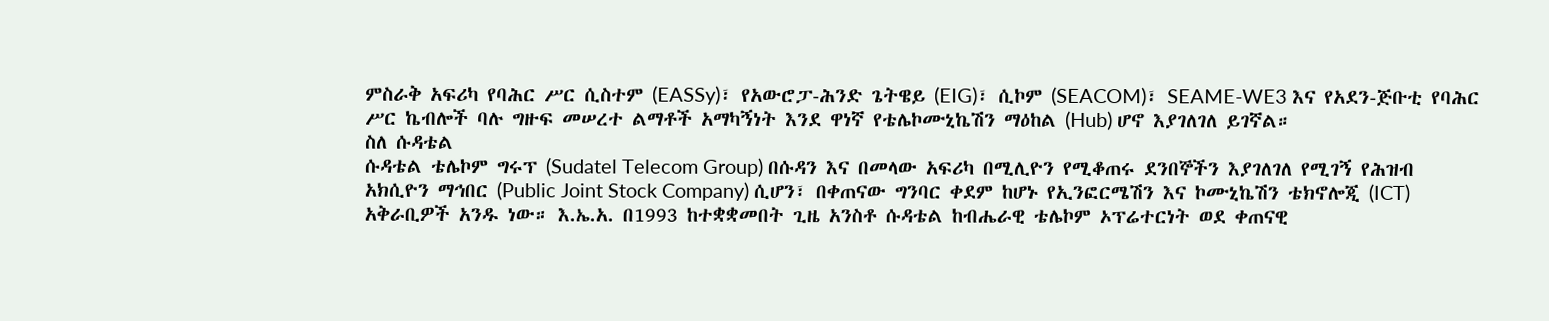ምስራቅ አፍሪካ የባሕር ሥር ሲስተም (EASSy)፣ የአውሮፓ-ሕንድ ጌትዌይ (EIG)፣ ሲኮም (SEACOM)፣ SEAME-WE3 እና የአደን-ጅቡቲ የባሕር ሥር ኬብሎች ባሉ ግዙፍ መሠረተ ልማቶች አማካኝነት እንደ ዋነኛ የቴሌኮሙኒኬሽን ማዕከል (Hub) ሆኖ እያገለገለ ይገኛል።
ስለ ሱዳቴል
ሱዳቴል ቴሌኮም ግሩፕ (Sudatel Telecom Group) በሱዳን እና በመላው አፍሪካ በሚሊዮን የሚቆጠሩ ደንበኞችን እያገለገለ የሚገኝ የሕዝብ አክሲዮን ማኅበር (Public Joint Stock Company) ሲሆን፣ በቀጠናው ግንባር ቀደም ከሆኑ የኢንፎርሜሽን እና ኮሙኒኬሽን ቴክኖሎጂ (ICT) አቅራቢዎች አንዱ ነው። እ.ኤ.አ. በ1993 ከተቋቋመበት ጊዜ አንስቶ ሱዳቴል ከብሔራዊ ቴሌኮም ኦፕሬተርነት ወደ ቀጠናዊ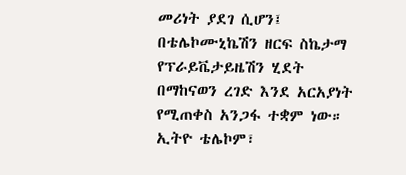መሪነት ያደገ ሲሆን፤ በቴሌኮሙኒኬሽን ዘርፍ ስኬታማ የፕራይቬታይዜሽን ሂደት በማከናወን ረገድ እንደ አርአያነት የሚጠቀስ አንጋፋ ተቋም ነው።
ኢትዮ ቴሌኮም፣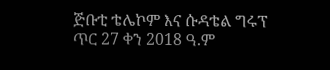ጅቡቲ ቴሌኮም እና ሱዳቴል ግሩፕ
ጥር 27 ቀን 2018 ዓ.ም